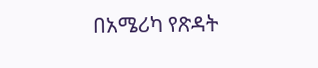በአሜሪካ የጽዳት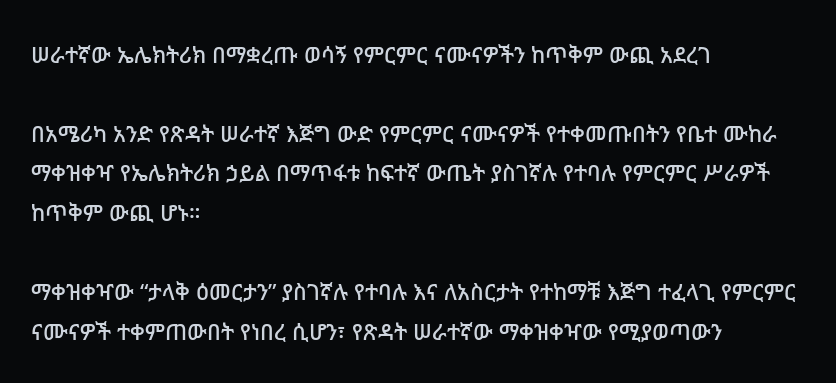ሠራተኛው ኤሌክትሪክ በማቋረጡ ወሳኝ የምርምር ናሙናዎችን ከጥቅም ውጪ አደረገ

በአሜሪካ አንድ የጽዳት ሠራተኛ እጅግ ውድ የምርምር ናሙናዎች የተቀመጡበትን የቤተ ሙከራ ማቀዝቀዣ የኤሌክትሪክ ኃይል በማጥፋቱ ከፍተኛ ውጤት ያስገኛሉ የተባሉ የምርምር ሥራዎች ከጥቅም ውጪ ሆኑ።

ማቀዝቀዣው “ታላቅ ዕመርታን” ያስገኛሉ የተባሉ እና ለአስርታት የተከማቹ እጅግ ተፈላጊ የምርምር ናሙናዎች ተቀምጠውበት የነበረ ሲሆን፣ የጽዳት ሠራተኛው ማቀዝቀዣው የሚያወጣውን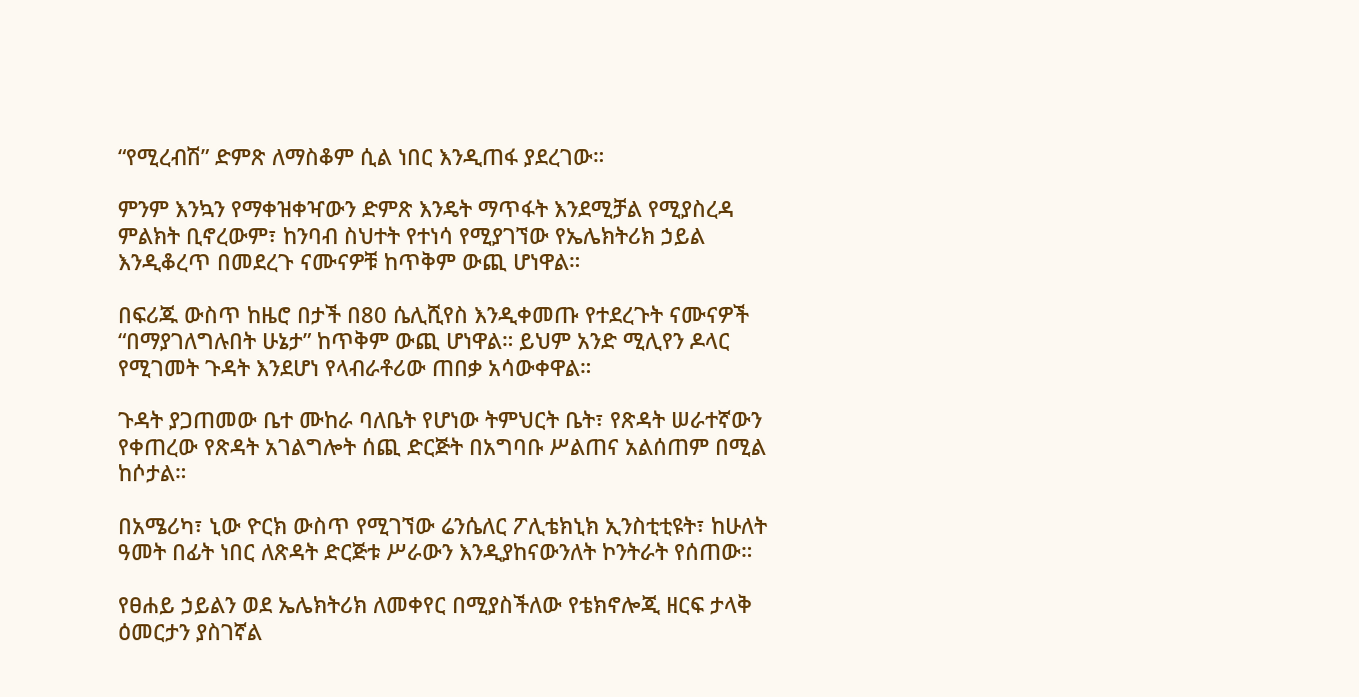“የሚረብሽ” ድምጽ ለማስቆም ሲል ነበር እንዲጠፋ ያደረገው።

ምንም እንኳን የማቀዝቀዣውን ድምጽ እንዴት ማጥፋት እንደሚቻል የሚያስረዳ ምልክት ቢኖረውም፣ ከንባብ ስህተት የተነሳ የሚያገኘው የኤሌክትሪክ ኃይል እንዲቆረጥ በመደረጉ ናሙናዎቹ ከጥቅም ውጪ ሆነዋል።

በፍሪጁ ውስጥ ከዜሮ በታች በ80 ሴሊሺየስ እንዲቀመጡ የተደረጉት ናሙናዎች “በማያገለግሉበት ሁኔታ” ከጥቅም ውጪ ሆነዋል። ይህም አንድ ሚሊየን ዶላር የሚገመት ጉዳት እንደሆነ የላብራቶሪው ጠበቃ አሳውቀዋል።

ጉዳት ያጋጠመው ቤተ ሙከራ ባለቤት የሆነው ትምህርት ቤት፣ የጽዳት ሠራተኛውን የቀጠረው የጽዳት አገልግሎት ሰጪ ድርጅት በአግባቡ ሥልጠና አልሰጠም በሚል ከሶታል።

በአሜሪካ፣ ኒው ዮርክ ውስጥ የሚገኘው ሬንሴለር ፖሊቴክኒክ ኢንስቲቲዩት፣ ከሁለት ዓመት በፊት ነበር ለጽዳት ድርጅቱ ሥራውን እንዲያከናውንለት ኮንትራት የሰጠው።

የፀሐይ ኃይልን ወደ ኤሌክትሪክ ለመቀየር በሚያስችለው የቴክኖሎጂ ዘርፍ ታላቅ ዕመርታን ያስገኛል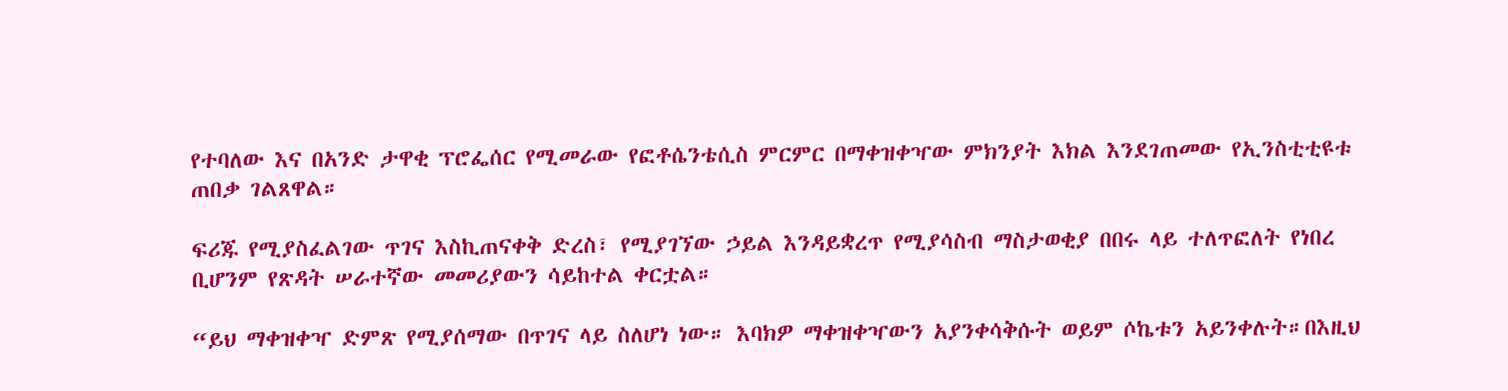የተባለው እና በአንድ ታዋቂ ፕሮፌሰር የሚመራው የፎቶሴንቴሲስ ምርምር በማቀዝቀዣው ምክንያት እክል እንደገጠመው የኢንስቲቲዩቱ ጠበቃ ገልጸዋል።

ፍሪጁ የሚያስፈልገው ጥገና እስኪጠናቀቅ ድረስ፣ የሚያገኘው ኃይል እንዳይቋረጥ የሚያሳስብ ማስታወቂያ በበሩ ላይ ተለጥፎለት የነበረ ቢሆንም የጽዳት ሠራተኛው መመሪያውን ሳይከተል ቀርቷል።

“ይህ ማቀዝቀዣ ድምጽ የሚያሰማው በጥገና ላይ ስለሆነ ነው። እባክዎ ማቀዝቀዣውን አያንቀሳቅሱት ወይም ሶኬቱን አይንቀሉት።በእዚህ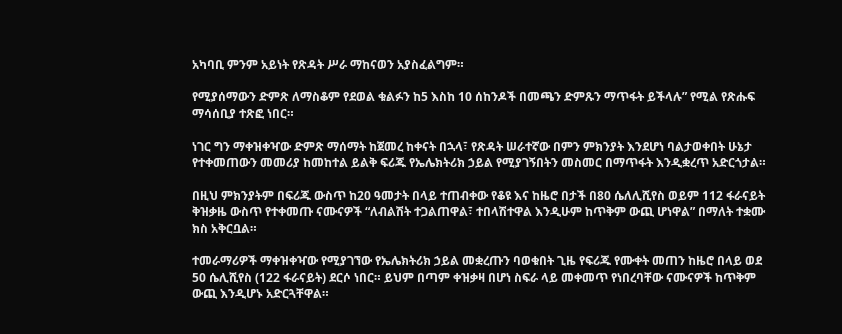አካባቢ ምንም አይነት የጽዳት ሥራ ማከናወን አያስፈልግም።

የሚያሰማውን ድምጽ ለማስቆም የደወል ቁልፉን ከ5 እስከ 10 ሰከንዶች በመጫን ድምጹን ማጥፋት ይችላሉ” የሚል የጽሑፍ ማሳሰቢያ ተጽፎ ነበር።

ነገር ግን ማቀዝቀዣው ድምጽ ማሰማት ከጀመረ ከቀናት በኋላ፣ የጽዳት ሠራተኛው በምን ምክንያት እንደሆነ ባልታወቀበት ሁኔታ የተቀመጠውን መመሪያ ከመከተል ይልቅ ፍሪጁ የኤሌክትሪክ ኃይል የሚያገኝበትን መስመር በማጥፋት እንዲቋረጥ አድርጎታል።

በዚህ ምክንያትም በፍሪጁ ውስጥ ከ20 ዓመታት በላይ ተጠብቀው የቆዩ እና ከዜሮ በታች በ80 ሴለሊሺየስ ወይም 112 ፋራናይት ቅዝቃዜ ውስጥ የተቀመጡ ናሙናዎች “ለብልሽት ተጋልጠዋል፣ ተበላሽተዋል እንዲሁም ከጥቅም ውጪ ሆነዋል” በማለት ተቋሙ ክስ አቅርቧል።

ተመራማሪዎች ማቀዝቀዣው የሚያገኘው የኤሌክትሪክ ኃይል መቋረጡን ባወቁበት ጊዜ የፍሪጁ የሙቀት መጠን ከዜሮ በላይ ወደ 50 ሴሊሺየስ (122 ፋራናይት) ደርሶ ነበር። ይህም በጣም ቀዝቃዛ በሆነ ስፍራ ላይ መቀመጥ የነበረባቸው ናሙናዎች ከጥቅም ውጪ እንዲሆኑ አድርጓቸዋል።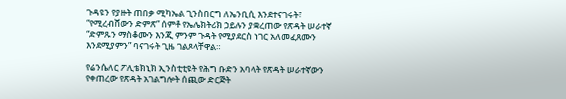ጉዳዩን የያዙት ጠበቃ ሚካኤል ጊንስበርግ ለኤንቢሲ እንደተናገሩት፣ “የሚረብሸውን ድምጽ” ሰምቶ የኤሌክትሪክ ኃይሉን ያቋረጠው የጽዳት ሠራተኛ “ድምጹን ማስቆሙን እንጂ ምንም ጉዳት የሚያደርስ ነገር አለመፈጸሙን እንደሚያምን” ባናገሩት ጊዜ ገልጾላቸዋል።

የሬንሴለር ፖሊቴክኒክ ኢንስቲቲዩት የሕግ ቡድን አባላት የጽዳት ሠራተኛውን የቀጠረው የጽዳት አገልግሎት ሰጪው ድርጅት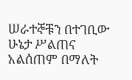ሠራተኞቹን በተገቢው ሁኔታ ሥልጠና አልሰጠም በማለት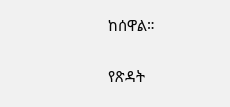ከሰዋል።

የጽዳት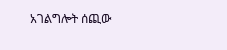አገልግሎት ሰጪው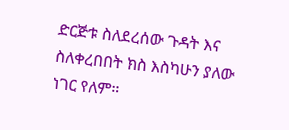ድርጅቱ ስለደረሰው ጉዳት እና ስለቀረበበት ክስ እስካሁን ያለው ነገር የለም።